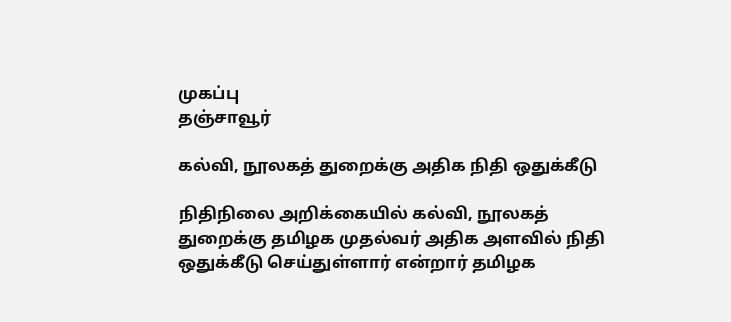முகப்பு
தஞ்சாவூர்

கல்வி, நூலகத் துறைக்கு அதிக நிதி ஒதுக்கீடு

நிதிநிலை அறிக்கையில் கல்வி, நூலகத் துறைக்கு தமிழக முதல்வர் அதிக அளவில் நிதி ஒதுக்கீடு செய்துள்ளார் என்றார் தமிழக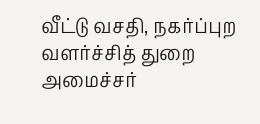வீட்டு வசதி, நகர்ப்புற வளர்ச்சித் துறை அமைச்சர்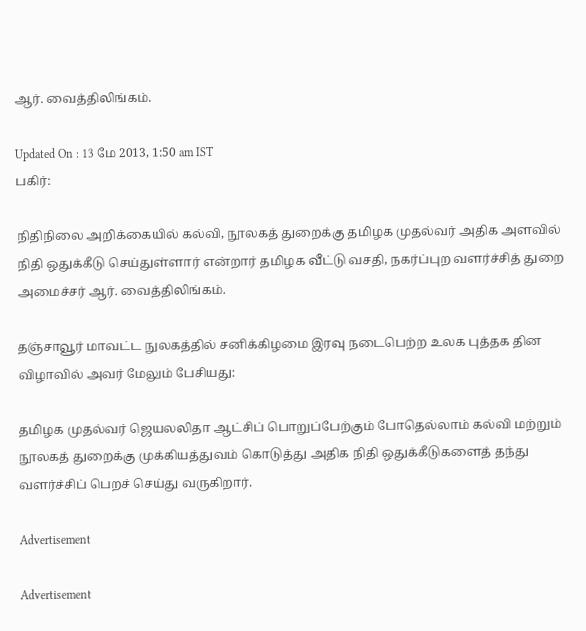ஆர். வைத்திலிங்கம்.

Updated On : 13 மே 2013, 1:50 am IST
பகிர்:

நிதிநிலை அறிக்கையில் கல்வி, நூலகத் துறைக்கு தமிழக முதல்வர் அதிக அளவில் நிதி ஒதுக்கீடு செய்துள்ளார் என்றார் தமிழக வீட்டு வசதி, நகர்ப்புற வளர்ச்சித் துறை அமைச்சர் ஆர். வைத்திலிங்கம்.

தஞ்சாவூர் மாவட்ட நுலகத்தில் சனிக்கிழமை இரவு நடைபெற்ற உலக புத்தக தின விழாவில் அவர் மேலும் பேசியது:

தமிழக முதல்வர் ஜெயலலிதா ஆட்சிப் பொறுப்பேற்கும் போதெல்லாம் கல்வி மற்றும் நூலகத் துறைக்கு முக்கியத்துவம் கொடுத்து அதிக நிதி ஒதுக்கீடுகளைத் தந்து வளர்ச்சிப் பெறச் செய்து வருகிறார்.

Advertisement

Advertisement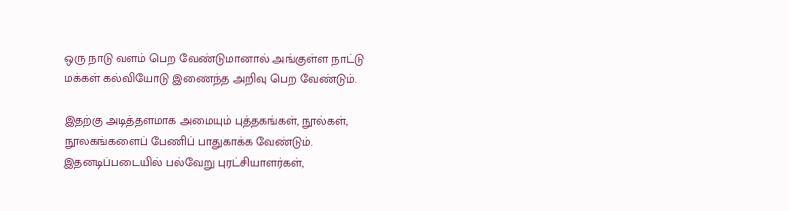ஒரு நாடு வளம் பெற வேண்டுமானால் அங்குள்ள நாட்டு மக்கள் கல்வியோடு இணைந்த அறிவு பெற வேண்டும்.

இதற்கு அடித்தளமாக அமையும் புத்தகங்கள், நூல்கள், நூலகங்களைப் பேணிப் பாதுகாக்க வேண்டும். இதனடிப்படையில் பல்வேறு புரட்சியாளர்கள்,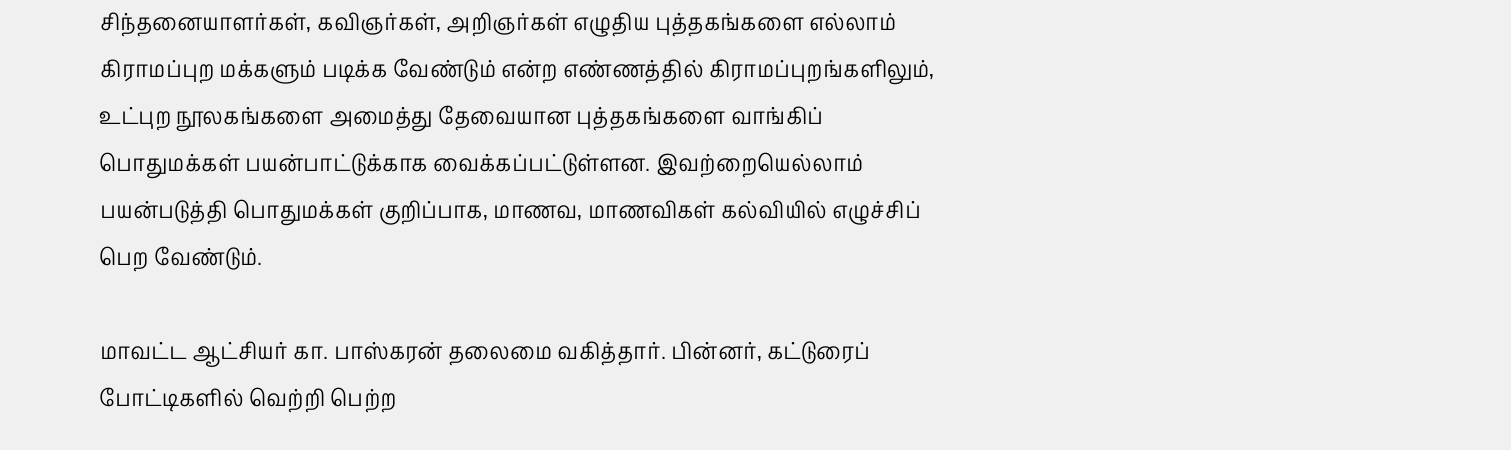சிந்தனையாளர்கள், கவிஞர்கள், அறிஞர்கள் எழுதிய புத்தகங்களை எல்லாம் கிராமப்புற மக்களும் படிக்க வேண்டும் என்ற எண்ணத்தில் கிராமப்புறங்களிலும், உட்புற நூலகங்களை அமைத்து தேவையான புத்தகங்களை வாங்கிப் பொதுமக்கள் பயன்பாட்டுக்காக வைக்கப்பட்டுள்ளன. இவற்றையெல்லாம் பயன்படுத்தி பொதுமக்கள் குறிப்பாக, மாணவ, மாணவிகள் கல்வியில் எழுச்சிப் பெற வேண்டும்.

மாவட்ட ஆட்சியர் கா. பாஸ்கரன் தலைமை வகித்தார். பின்னர், கட்டுரைப் போட்டிகளில் வெற்றி பெற்ற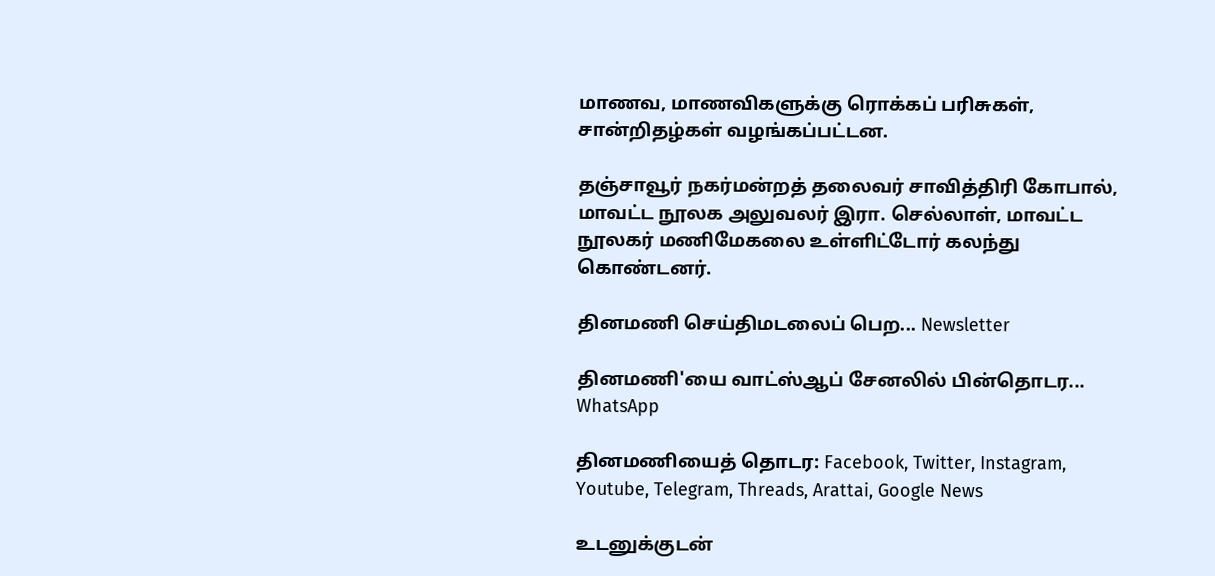மாணவ, மாணவிகளுக்கு ரொக்கப் பரிசுகள், சான்றிதழ்கள் வழங்கப்பட்டன.

தஞ்சாவூர் நகர்மன்றத் தலைவர் சாவித்திரி கோபால், மாவட்ட நூலக அலுவலர் இரா. செல்லாள், மாவட்ட நூலகர் மணிமேகலை உள்ளிட்டோர் கலந்து கொண்டனர்.

தினமணி செய்திமடலைப் பெற... Newsletter

தினமணி'யை வாட்ஸ்ஆப் சேனலில் பின்தொடர... WhatsApp

தினமணியைத் தொடர: Facebook, Twitter, Instagram, Youtube, Telegram, Threads, Arattai, Google News

உடனுக்குடன்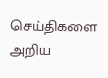செய்திகளை அறிய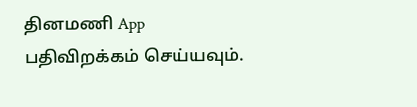தினமணி App பதிவிறக்கம் செய்யவும்.